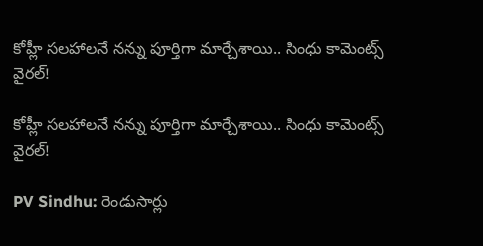కోహ్లీ సలహాలనే నన్ను పూర్తిగా మార్చేశాయి.. సింధు కామెంట్స్ వైరల్!

కోహ్లీ సలహాలనే నన్ను పూర్తిగా మార్చేశాయి.. సింధు కామెంట్స్ వైరల్!

PV Sindhu: రెండుసార్లు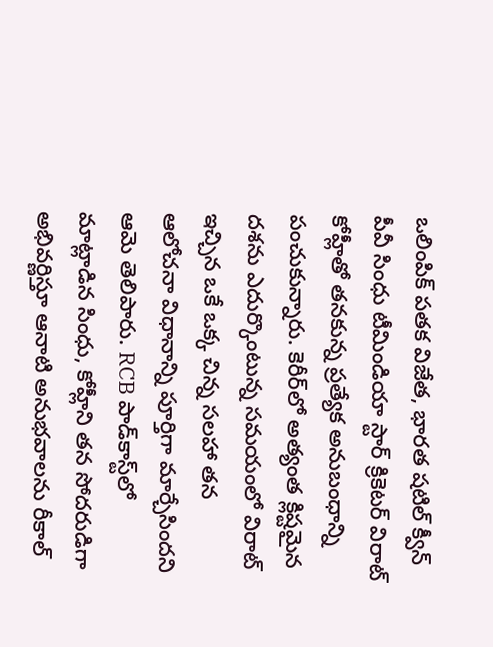ఒలింపిక్ పతక విజేత, భారత షటిల్ క్వీన్ పీవీ సింధు టీమిండియా స్టార్ క్రికెటర్ విరాట్ కోహ్లీతో తనకున్న ప్రత్యేక అనుబంధాన్ని పంచుకున్నారు. కెరీర్‌లో అత్యంత క్లిష్టమైన దశను ఎదుర్కొంటున్న సమయంలో విరాట్ ఇచ్చిన ఒకే ఒక్క చిన్న సలహా తన ఆలోచనా విధానాన్ని పూర్తిగా మార్చేసిందని ఆమె తెలిపారు. RCB పాడ్‌కాస్ట్‌లో మాట్లాడిన సింధు, కోహ్లీని తన సోదరుడిగా అభివర్ణిస్తూ ఆనాటి అనుభవాలను రీకాల్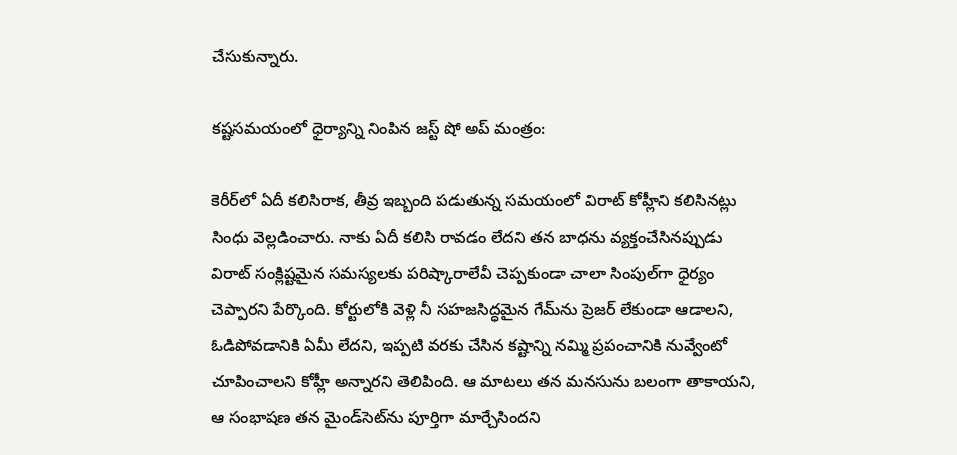చేసుకున్నారు.

కష్టసమయంలో ధైర్యాన్ని నింపిన జస్ట్ షో అప్ మంత్రం:

కెరీర్‌లో ఏదీ కలిసిరాక, తీవ్ర ఇబ్బంది పడుతున్న సమయంలో విరాట్ కోహ్లీని కలిసినట్లు సింధు వెల్లడించారు. నాకు ఏదీ కలిసి రావడం లేదని తన బాధను వ్యక్తంచేసినప్పుడు విరాట్ సంక్లిష్టమైన సమస్యలకు పరిష్కారాలేవీ చెప్పకుండా చాలా సింపుల్‌గా ధైర్యం చెప్పారని పేర్కొంది. కోర్టులోకి వెళ్లి నీ సహజసిద్ధమైన గేమ్‌ను ప్రెజర్ లేకుండా ఆడాలని, ఓడిపోవడానికి ఏమీ లేదని, ఇప్పటి వరకు చేసిన కష్టాన్ని నమ్మి ప్రపంచానికి నువ్వేంటో చూపించాలని కోహ్లీ అన్నారని తెలిపింది. ఆ మాటలు తన మనసును బలంగా తాకాయని, ఆ సంభాషణ తన మైండ్‌సెట్‌ను పూర్తిగా మార్చేసిందని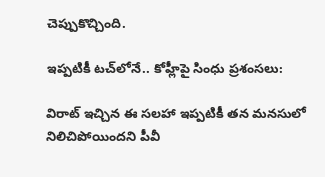చెప్పుకొచ్చింది.

ఇప్పటికీ టచ్‌లోనే.. కోహ్లీపై సింధు ప్రశంసలు:

విరాట్ ఇచ్చిన ఈ సలహా ఇప్పటికీ తన మనసులో నిలిచిపోయిందని పీవీ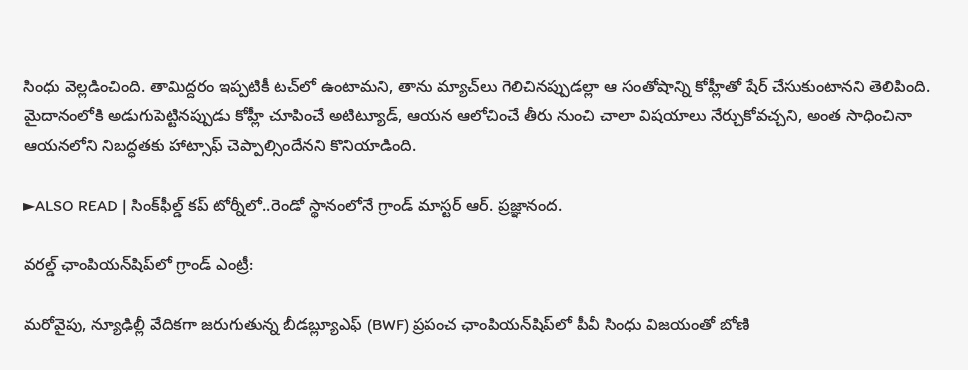సింధు వెల్లడించింది. తామిద్దరం ఇప్పటికీ టచ్‌లో ఉంటామని, తాను మ్యాచ్‌లు గెలిచినప్పుడల్లా ఆ సంతోషాన్ని కోహ్లీతో షేర్ చేసుకుంటానని తెలిపింది. మైదానంలోకి అడుగుపెట్టినప్పుడు కోహ్లీ చూపించే అటిట్యూడ్, ఆయన ఆలోచించే తీరు నుంచి చాలా విషయాలు నేర్చుకోవచ్చని, అంత సాధించినా ఆయనలోని నిబద్ధతకు హాట్సాఫ్ చెప్పాల్సిందేనని కొనియాడింది.

►ALSO READ | సింక్‌ఫీల్డ్‌ కప్‌ టోర్నీలో..రెండో స్థానంలోనే గ్రాండ్‌ మాస్టర్‌ ఆర్‌. ప్రజ్ఞానంద.

వరల్డ్ ఛాంపియన్‌షిప్‌లో గ్రాండ్ ఎంట్రీ:

మరోవైపు, న్యూఢిల్లీ వేదికగా జరుగుతున్న బీడబ్ల్యూఎఫ్ (BWF) ప్రపంచ ఛాంపియన్‌షిప్‌లో పీవీ సింధు విజయంతో బోణి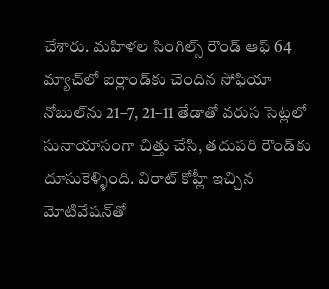చేశారు. మహిళల సింగిల్స్ రౌండ్ ఆఫ్ 64 మ్యాచ్‌లో ఐర్లాండ్‌కు చెందిన సోఫియా నోబుల్‌ను 21–7, 21–11 తేడాతో వరుస సెట్లలో సునాయాసంగా చిత్తు చేసి, తదుపరి రౌండ్‌కు దూసుకెళ్ళింది. విరాట్ కోహ్లీ ఇచ్చిన మోటివేషన్‌తో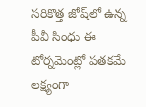సరికొత్త జోష్‌లో ఉన్న పీవీ సింధు ఈ టోర్నమెంట్లో పతకమే లక్ష్యంగా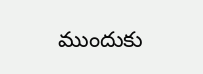ముందుకు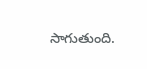సాగుతుంది.